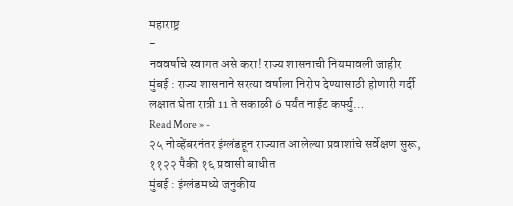महाराष्ट्र
-
नववर्षाचे स्वागत असे करा! राज्य शासनाची नियमावली जाहीर
मुंबई : राज्य शासनाने सरत्या वर्षाला निरोप देण्यासाठी होणारी गर्दी लक्षात घेता रात्री 11 ते सकाळी 6 पर्यंत नाईट कर्फ्यु…
Read More » -
२५ नोव्हेंबरनंतर इंग्लंडहून राज्यात आलेल्या प्रवाशांचे सर्वेक्षण सुरू, ११२२ पैकी १६ प्रवासी बाधीत
मुंबई : इंग्लंडमध्ये जनुकीय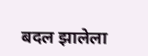बदल झालेला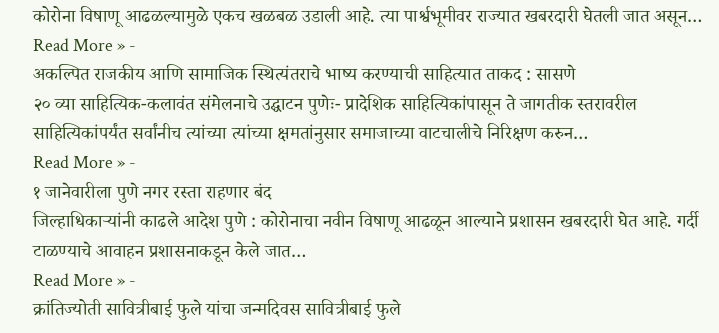कोरोना विषाणू आढळल्यामुळे एकच खळबळ उडाली आहे. त्या पार्श्वभूमीवर राज्यात खबरदारी घेतली जात असून…
Read More » -
अकल्पित राजकीय आणि सामाजिक स्थित्यंतराचे भाष्य करण्याची साहित्यात ताकद : सासणे
२० व्या साहित्यिक-कलावंत संमेलनाचे उद्घाटन पुणेः- प्रादेशिक साहित्यिकांपासून ते जागतीक स्तरावरील साहित्यिकांपर्यंत सर्वांनीच त्यांच्या त्यांच्या क्षमतांनुसार समाजाच्या वाटचालीचे निरिक्षण करुन…
Read More » -
१ जानेवारीला पुणे नगर रस्ता राहणार बंद
जिल्हाधिकाऱ्यांनी काढले आदेश पुणे : कोरोनाचा नवीन विषाणू आढळून आल्याने प्रशासन खबरदारी घेत आहे. गर्दी टाळण्याचे आवाहन प्रशासनाकडून केले जात…
Read More » -
क्रांतिज्योती सावित्रीबाई फुले यांचा जन्मदिवस सावित्रीबाई फुले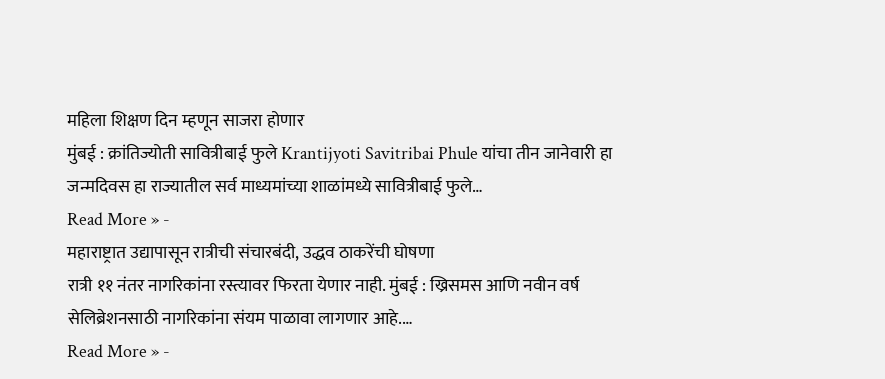महिला शिक्षण दिन म्हणून साजरा होणार
मुंबई : क्रांतिज्योती सावित्रीबाई फुले Krantijyoti Savitribai Phule यांचा तीन जानेवारी हा जन्मदिवस हा राज्यातील सर्व माध्यमांच्या शाळांमध्ये सावित्रीबाई फुले…
Read More » -
महाराष्ट्रात उद्यापासून रात्रीची संचारबंदी, उद्धव ठाकरेंची घोषणा
रात्री ११ नंतर नागरिकांना रस्त्यावर फिरता येणार नाही. मुंबई : ख्रिसमस आणि नवीन वर्ष सेलिब्रेशनसाठी नागरिकांना संयम पाळावा लागणार आहे.…
Read More » -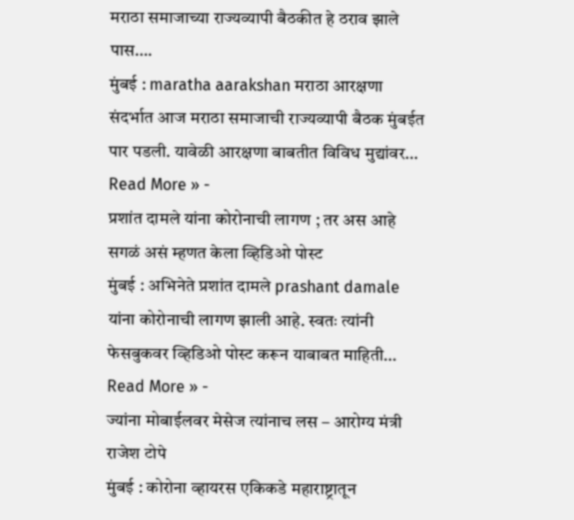मराठा समाजाच्या राज्यव्यापी बैठकीत हे ठराव झाले पास….
मुंबई : maratha aarakshan मराठा आरक्षणा संदर्भात आज मराठा समाजाची राज्यव्यापी बैठक मुंबईत पार पडली. यावेळी आरक्षणा बाबतीत विविध मुद्यांवर…
Read More » -
प्रशांत दामले यांना कोरोनाची लागण ; तर अस आहे सगळं असं म्हणत केला व्हिडिओ पोस्ट
मुंबई : अभिनेते प्रशांत दामले prashant damale यांना कोरोनाची लागण झाली आहे. स्वतः त्यांनी फेसबुकवर व्हिडिओ पोस्ट करून याबाबत माहिती…
Read More » -
ज्यांना मोबाईलवर मेसेज त्यांनाच लस – आरोग्य मंत्री राजेश टोपे
मुंबई : कोरोना व्हायरस एकिकडे महाराष्ट्रातून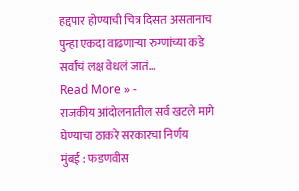हद्दपार होण्याची चित्र दिसत असतानाच पुन्हा एकदा वाढणाऱ्या रुग्णांच्या कडे सर्वांचं लक्ष वेधलं जातं…
Read More » -
राजकीय आंदोलनातील सर्व खटले मागे घेण्याचा ठाकरे सरकारचा निर्णय
मुंबई : फडणवीस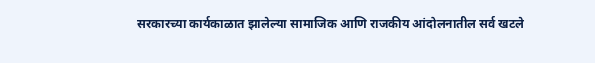सरकारच्या कार्यकाळात झालेल्या सामाजिक आणि राजकीय आंदोलनातील सर्व खटले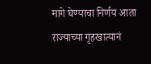मागे घेण्याचा निर्णय आता राज्याच्या गृहखात्यानं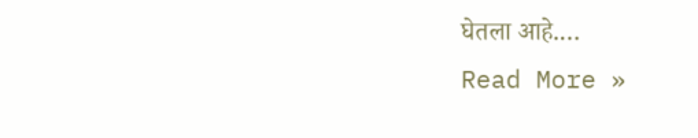घेतला आहे.…
Read More »